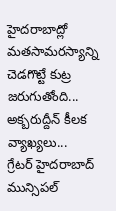హైదరాబాద్లో మతసామరస్యాన్ని చెడగొట్టే కుట్ర జరుగుతోంది... అక్బరుద్దీన్ కీలక వ్యాఖ్యలు...
గ్రేటర్ హైదరాబాద్ మున్సిపల్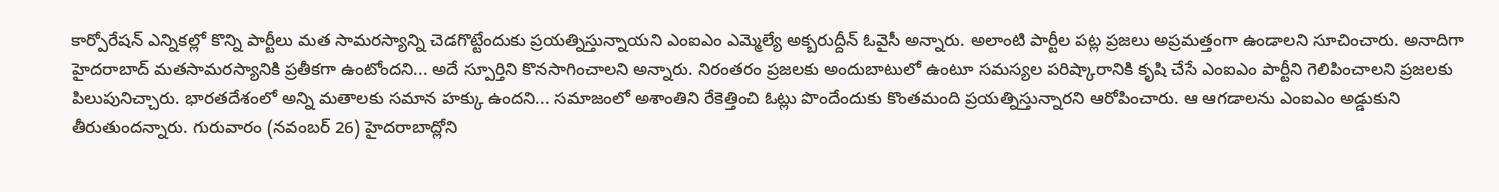కార్పోరేషన్ ఎన్నికల్లో కొన్ని పార్టీలు మత సామరస్యాన్ని చెడగొట్టేందుకు ప్రయత్నిస్తున్నాయని ఎంఐఎం ఎమ్మెల్యే అక్బరుద్దీన్ ఓవైసీ అన్నారు. అలాంటి పార్టీల పట్ల ప్రజలు అప్రమత్తంగా ఉండాలని సూచించారు. అనాదిగా హైదరాబాద్ మతసామరస్యానికి ప్రతీకగా ఉంటోందని... అదే స్పూర్తిని కొనసాగించాలని అన్నారు. నిరంతరం ప్రజలకు అందుబాటులో ఉంటూ సమస్యల పరిష్కారానికి కృషి చేసే ఎంఐఎం పార్టీని గెలిపించాలని ప్రజలకు పిలుపునిచ్చారు. భారతదేశంలో అన్ని మతాలకు సమాన హక్కు ఉందని... సమాజంలో అశాంతిని రేకెత్తించి ఓట్లు పొందేందుకు కొంతమంది ప్రయత్నిస్తున్నారని ఆరోపించారు. ఆ ఆగడాలను ఎంఐఎం అడ్డుకుని తీరుతుందన్నారు. గురువారం (నవంబర్ 26) హైదరాబాద్లోని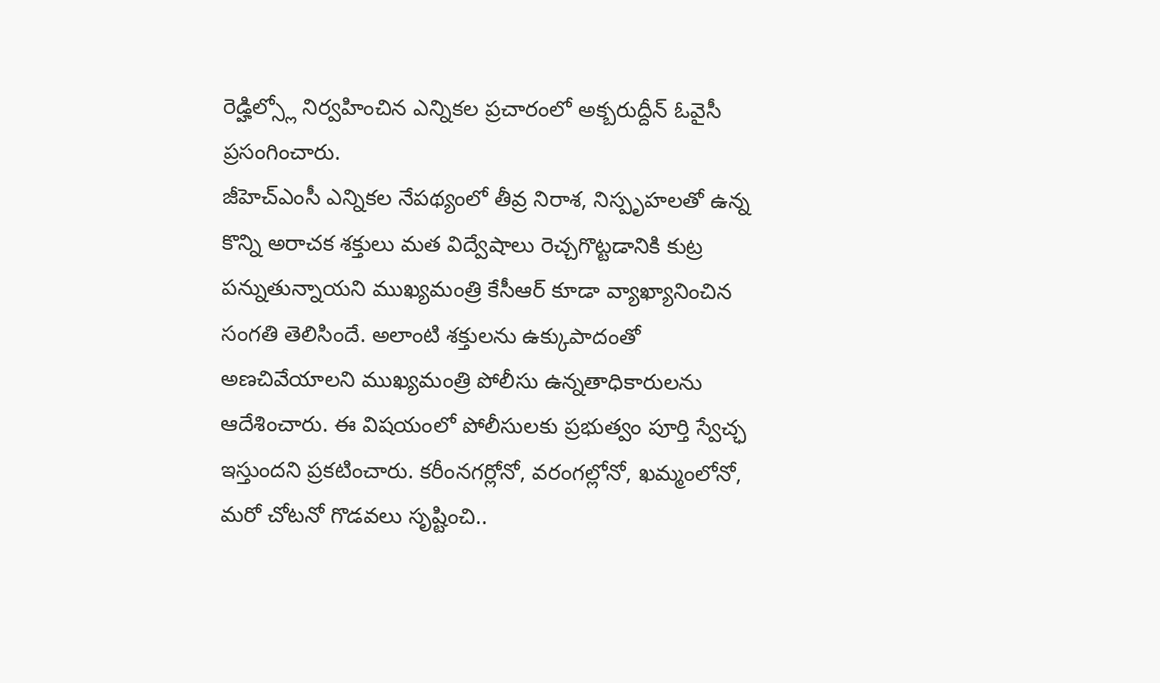రెడ్హిల్స్లో నిర్వహించిన ఎన్నికల ప్రచారంలో అక్బరుద్దీన్ ఓవైసీ ప్రసంగించారు.
జీహెచ్ఎంసీ ఎన్నికల నేపథ్యంలో తీవ్ర నిరాశ, నిస్పృహలతో ఉన్న కొన్ని అరాచక శక్తులు మత విద్వేషాలు రెచ్చగొట్టడానికి కుట్ర పన్నుతున్నాయని ముఖ్యమంత్రి కేసీఆర్ కూడా వ్యాఖ్యానించిన సంగతి తెలిసిందే. అలాంటి శక్తులను ఉక్కుపాదంతో అణచివేయాలని ముఖ్యమంత్రి పోలీసు ఉన్నతాధికారులను ఆదేశించారు. ఈ విషయంలో పోలీసులకు ప్రభుత్వం పూర్తి స్వేచ్ఛ ఇస్తుందని ప్రకటించారు. కరీంనగర్లోనో, వరంగల్లోనో, ఖమ్మంలోనో, మరో చోటనో గొడవలు సృష్టించి..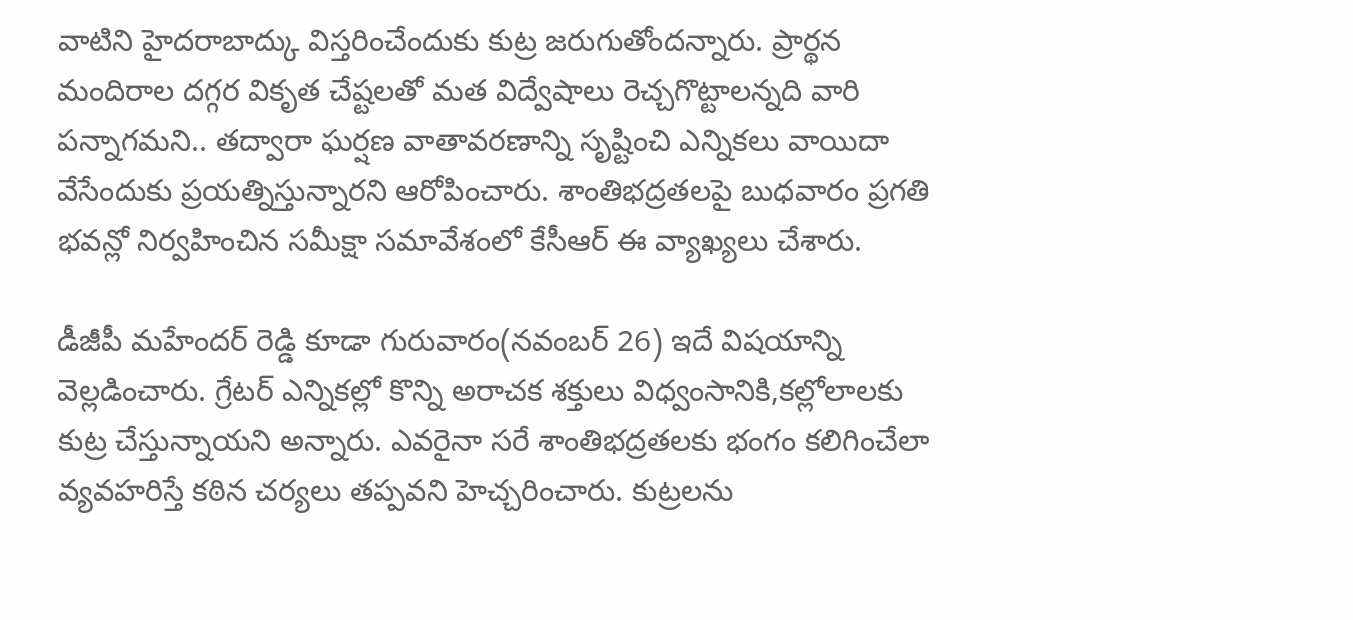వాటిని హైదరాబాద్కు విస్తరించేందుకు కుట్ర జరుగుతోందన్నారు. ప్రార్థన మందిరాల దగ్గర వికృత చేష్టలతో మత విద్వేషాలు రెచ్చగొట్టాలన్నది వారి పన్నాగమని.. తద్వారా ఘర్షణ వాతావరణాన్ని సృష్టించి ఎన్నికలు వాయిదా వేసేందుకు ప్రయత్నిస్తున్నారని ఆరోపించారు. శాంతిభద్రతలపై బుధవారం ప్రగతి భవన్లో నిర్వహించిన సమీక్షా సమావేశంలో కేసీఆర్ ఈ వ్యాఖ్యలు చేశారు.

డీజీపీ మహేందర్ రెడ్డి కూడా గురువారం(నవంబర్ 26) ఇదే విషయాన్ని వెల్లడించారు. గ్రేటర్ ఎన్నికల్లో కొన్ని అరాచక శక్తులు విధ్వంసానికి,కల్లోలాలకు కుట్ర చేస్తున్నాయని అన్నారు. ఎవరైనా సరే శాంతిభద్రతలకు భంగం కలిగించేలా వ్యవహరిస్తే కఠిన చర్యలు తప్పవని హెచ్చరించారు. కుట్రలను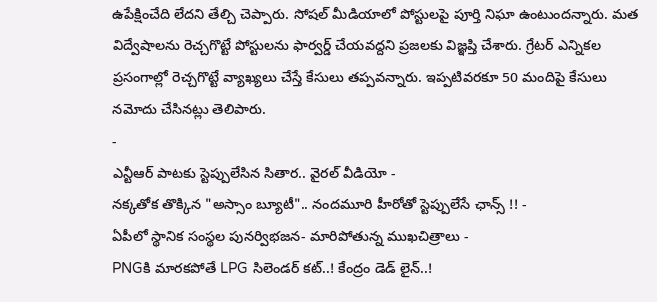ఉపేక్షించేది లేదని తేల్చి చెప్పారు. సోషల్ మీడియాలో పోస్టులపై పూర్తి నిఘా ఉంటుందన్నారు. మత విద్వేషాలను రెచ్చగొట్టే పోస్టులను ఫార్వర్డ్ చేయవద్దని ప్రజలకు విజ్ఞప్తి చేశారు. గ్రేటర్ ఎన్నికల ప్రసంగాల్లో రెచ్చగొట్టే వ్యాఖ్యలు చేస్తే కేసులు తప్పవన్నారు. ఇప్పటివరకూ 50 మందిపై కేసులు నమోదు చేసినట్లు తెలిపారు.
-
ఎన్టీఆర్ పాటకు స్టెప్పులేసిన సితార.. వైరల్ వీడియో -
నక్కతోక తొక్కిన "అస్సాం బ్యూటీ".. నందమూరి హీరోతో స్టెప్పులేసే ఛాన్స్ !! -
ఏపీలో స్థానిక సంస్థల పునర్విభజన- మారిపోతున్న ముఖచిత్రాలు -
PNGకి మారకపోతే LPG సిలెండర్ కట్..! కేంద్రం డెడ్ లైన్..!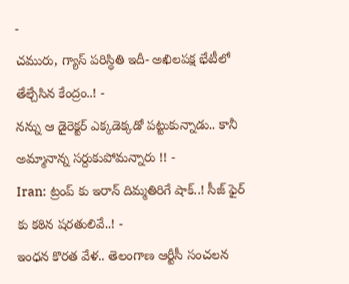-
చమురు, గ్యాస్ పరిస్ధితి ఇదీ- అఖిలపక్ష భేటీలో తేల్చేసిన కేంద్రం..! -
నన్ను ఆ డైరెక్టర్ ఎక్కడెక్కడో పట్టుకున్నాడు.. కానీ అమ్మానాన్న సర్దుకుపోమన్నారు !! -
Iran: ట్రంప్ కు ఇరాన్ దిమ్మతిరిగే షాక్..! సీజ్ ఫైర్ కు కఠిన షరతులివే..! -
ఇంధన కొరత వేళ.. తెలంగాణ ఆర్టీసీ సంచలన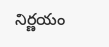నిర్ణయం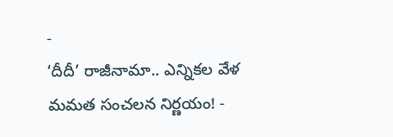-
‘దీదీ’ రాజీనామా.. ఎన్నికల వేళ మమత సంచలన నిర్ణయం! -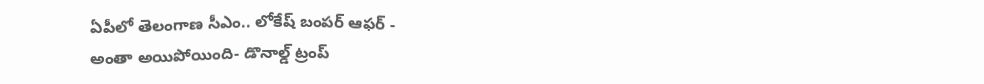ఏపీలో తెలంగాణ సీఎం.. లోకేష్ బంపర్ ఆఫర్ -
అంతా అయిపోయింది- డొనాల్డ్ ట్రంప్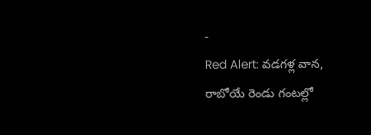-
Red Alert: వడగళ్ల వాన, రాబోయే రెండు గంటల్లో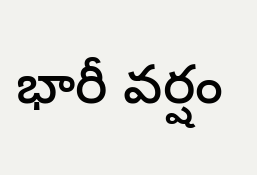భారీ వర్షం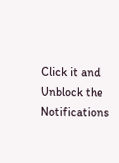Click it and Unblock the Notifications